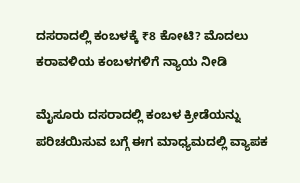ದಸರಾದಲ್ಲಿ ಕಂಬಳಕ್ಕೆ ₹8 ಕೋಟಿ? ಮೊದಲು ಕರಾವಳಿಯ ಕಂಬಳಗಳಿಗೆ ನ್ಯಾಯ ನೀಡಿ

ಮೈಸೂರು ದಸರಾದಲ್ಲಿ ಕಂಬಳ ಕ್ರೀಡೆಯನ್ನು ಪರಿಚಯಿಸುವ ಬಗ್ಗೆ ಈಗ ಮಾಧ್ಯಮದಲ್ಲಿ ವ್ಯಾಪಕ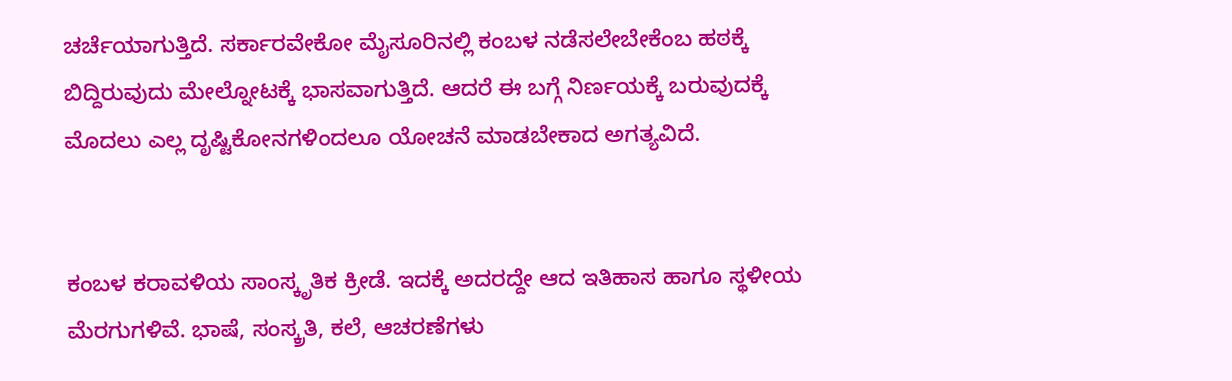ಚರ್ಚೆಯಾಗುತ್ತಿದೆ. ಸರ್ಕಾರವೇಕೋ ಮೈಸೂರಿನಲ್ಲಿ ಕಂಬಳ ನಡೆಸಲೇಬೇಕೆಂಬ ಹಠಕ್ಕೆ ಬಿದ್ದಿರುವುದು ಮೇಲ್ನೋಟಕ್ಕೆ ಭಾಸವಾಗುತ್ತಿದೆ. ಆದರೆ ಈ ಬಗ್ಗೆ ನಿರ್ಣಯಕ್ಕೆ ಬರುವುದಕ್ಕೆ ಮೊದಲು ಎಲ್ಲ ದೃಷ್ಟಿಕೋನಗಳಿಂದಲೂ ಯೋಚನೆ ಮಾಡಬೇಕಾದ ಅಗತ್ಯವಿದೆ.


ಕಂಬಳ ಕರಾವಳಿಯ ಸಾಂಸ್ಕೃತಿಕ ಕ್ರೀಡೆ. ಇದಕ್ಕೆ ಅದರದ್ದೇ ಆದ ಇತಿಹಾಸ ಹಾಗೂ ಸ್ಥಳೀಯ ಮೆರಗುಗಳಿವೆ. ಭಾಷೆ, ಸಂಸ್ಕ್ರತಿ, ಕಲೆ, ಆಚರಣೆಗಳು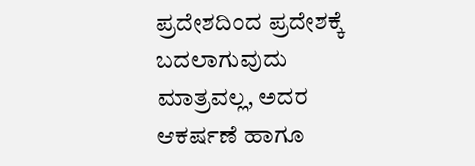ಪ್ರದೇಶದಿಂದ ಪ್ರದೇಶಕ್ಕೆ ಬದಲಾಗುವುದು ಮಾತ್ರವಲ್ಲ, ಅದರ ಆಕರ್ಷಣೆ ಹಾಗೂ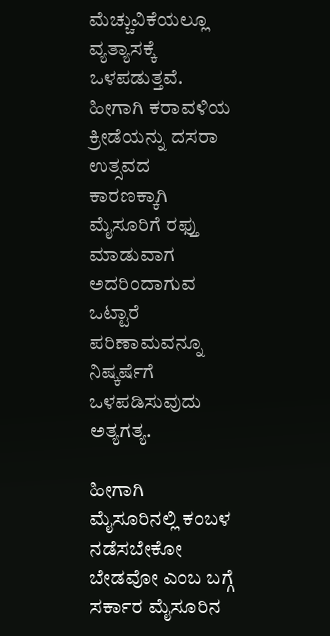ಮೆಚ್ಚುವಿಕೆಯಲ್ಲೂ ವ್ಯತ್ಯಾಸಕ್ಕೆ ಒಳಪಡುತ್ತವೆ. ಹೀಗಾಗಿ ಕರಾವಳಿಯ ಕ್ರೀಡೆಯನ್ನು ದಸರಾ ಉತ್ಸವದ ಕಾರಣಕ್ಕಾಗಿ ಮೈಸೂರಿಗೆ ರಫ್ತು ಮಾಡುವಾಗ ಅದರಿಂದಾಗುವ ಒಟ್ಟಾರೆ ಪರಿಣಾಮವನ್ನೂ ನಿಷ್ಕರ್ಷೆಗೆ ಒಳಪಡಿಸುವುದು ಅತ್ಯಗತ್ಯ.

ಹೀಗಾಗಿ ಮೈಸೂರಿನಲ್ಲಿ ಕಂಬಳ ನಡೆಸಬೇಕೋ ಬೇಡವೋ ಎಂಬ ಬಗ್ಗೆ ಸರ್ಕಾರ ಮೈಸೂರಿನ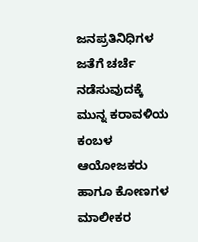ಜನಪ್ರತಿನಿಧಿಗಳ ಜತೆಗೆ ಚರ್ಚೆ ನಡೆಸುವುದಕ್ಕೆ ಮುನ್ನ ಕರಾವಳಿಯ ಕಂಬಳ ಆಯೋಜಕರು ಹಾಗೂ ಕೋಣಗಳ ಮಾಲೀಕರ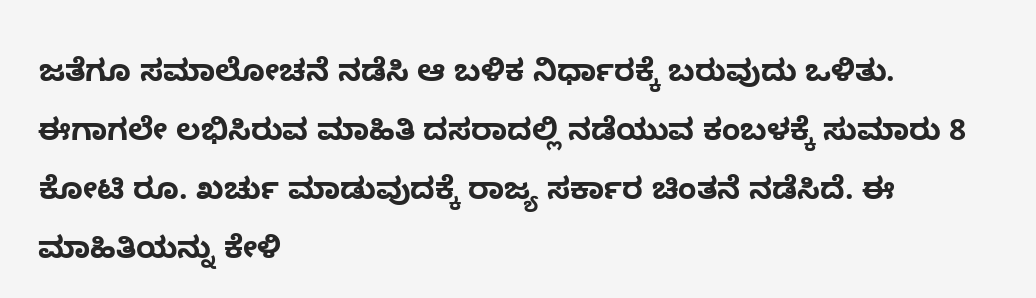ಜತೆಗೂ ಸಮಾಲೋಚನೆ ನಡೆಸಿ ಆ ಬಳಿಕ ನಿರ್ಧಾರಕ್ಕೆ ಬರುವುದು ಒಳಿತು.
ಈಗಾಗಲೇ ಲಭಿಸಿರುವ ಮಾಹಿತಿ ದಸರಾದಲ್ಲಿ ನಡೆಯುವ ಕಂಬಳಕ್ಕೆ ಸುಮಾರು 8 ಕೋಟಿ ರೂ. ಖರ್ಚು ಮಾಡುವುದಕ್ಕೆ ರಾಜ್ಯ ಸರ್ಕಾರ ಚಿಂತನೆ ನಡೆಸಿದೆ. ಈ ಮಾಹಿತಿಯನ್ನು ಕೇಳಿ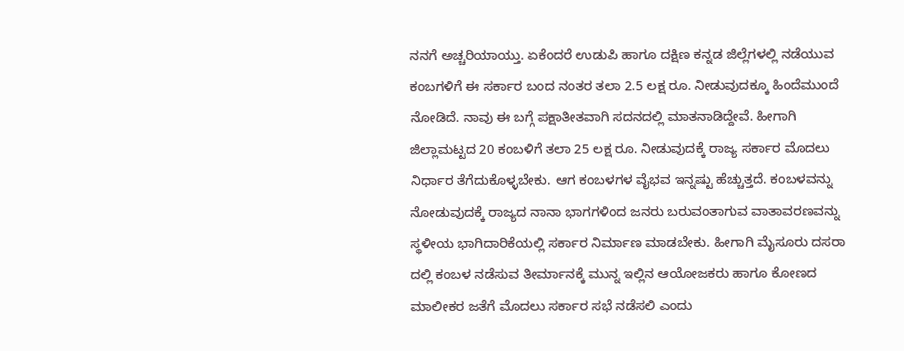ನನಗೆ ಅಚ್ಚರಿಯಾಯ್ತು. ಏಕೆಂದರೆ ಉಡುಪಿ ಹಾಗೂ ದಕ್ಷಿಣ ಕನ್ನಡ ಜಿಲ್ಲೆಗಳಲ್ಲಿ ನಡೆಯುವ‌ ಕಂಬಗಳಿಗೆ ಈ ಸರ್ಕಾರ ಬಂದ ನಂತರ ತಲಾ 2.5 ಲಕ್ಷ ರೂ. ನೀಡುವುದಕ್ಕೂ ಹಿಂದೆಮುಂದೆ ನೋಡಿದೆ. ನಾವು ಈ ಬಗ್ಗೆ ಪಕ್ಷಾತೀತವಾಗಿ ಸದನದಲ್ಲಿ ಮಾತನಾಡಿದ್ದೇವೆ. ಹೀಗಾಗಿ ಜಿಲ್ಲಾಮಟ್ಟದ 20 ಕಂಬಳಿಗೆ ತಲಾ 25 ಲಕ್ಷ ರೂ. ನೀಡುವುದಕ್ಕೆ ರಾಜ್ಯ ಸರ್ಕಾರ ಮೊದಲು ನಿರ್ಧಾರ ತೆಗೆದುಕೊಳ್ಳಬೇಕು. ಆಗ ಕಂಬಳಗಳ ವೈಭವ ಇನ್ನಷ್ಟು ಹೆಚ್ಚುತ್ತದೆ. ಕಂಬಳವನ್ನು ನೋಡುವುದಕ್ಕೆ ರಾಜ್ಯದ ನಾನಾ ಭಾಗಗಳಿಂದ ಜನರು ಬರುವಂತಾಗುವ ವಾತಾವರಣವನ್ನು ಸ್ಥಳೀಯ ಭಾಗಿದಾರಿಕೆಯಲ್ಲಿ ಸರ್ಕಾರ ನಿರ್ಮಾಣ ಮಾಡಬೇಕು. ಹೀಗಾಗಿ ಮೈಸೂರು ದಸರಾ ದಲ್ಲಿ ಕಂಬಳ ನಡೆಸುವ ತೀರ್ಮಾನಕ್ಕೆ ಮುನ್ನ ಇಲ್ಲಿನ ಆಯೋಜಕರು ಹಾಗೂ ಕೋಣದ ಮಾಲೀಕರ ಜತೆಗೆ ಮೊದಲು ಸರ್ಕಾರ ಸಭೆ ನಡೆಸಲಿ ಎಂದು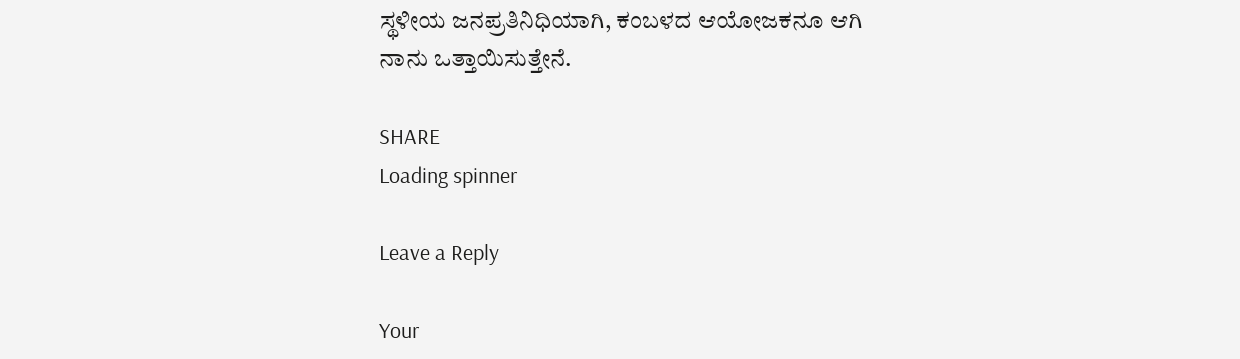ಸ್ಥಳೀಯ ಜನಪ್ರತಿನಿಧಿಯಾಗಿ, ಕಂಬಳದ ಆಯೋಜಕನೂ ಆಗಿ ನಾನು ಒತ್ತಾಯಿಸುತ್ತೇನೆ.

SHARE
Loading spinner

Leave a Reply

Your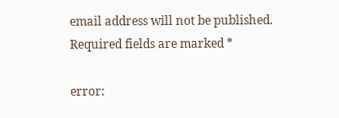email address will not be published. Required fields are marked *

error: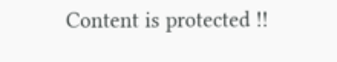Content is protected !!